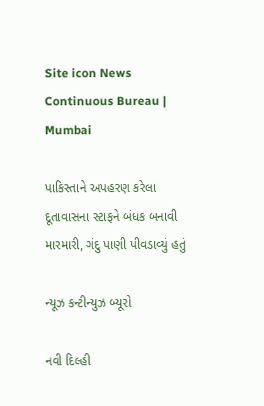Site icon News Continuous Bureau | Mumbai

પાકિસ્તાને અપહરણ કરેલા દૂતાવાસના સ્ટાફને બંધક બનાવી મારમારી, ગંદુ પાણી પીવડાવ્યું હતું

ન્યૂઝ કન્ટીન્યુઝ બ્યૂરો

નવી દિલ્હી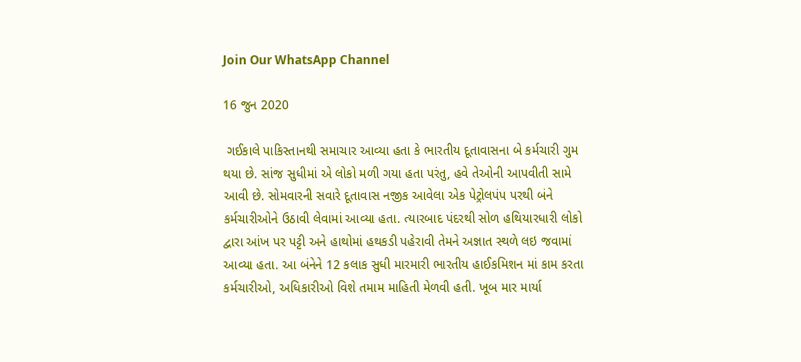Join Our WhatsApp Channel

16 જુન 2020

 ગઈકાલે પાકિસ્તાનથી સમાચાર આવ્યા હતા કે ભારતીય દૂતાવાસના બે કર્મચારી ગુમ થયા છે. સાંજ સુધીમાં એ લોકો મળી ગયા હતા પરંતુ, હવે તેઓની આપવીતી સામે આવી છે. સોમવારની સવારે દૂતાવાસ નજીક આવેલા એક પેટ્રોલપંપ પરથી બંને કર્મચારીઓને ઉઠાવી લેવામાં આવ્યા હતા. ત્યારબાદ પંદરથી સોળ હથિયારધારી લોકો દ્વારા આંખ પર પટ્ટી અને હાથોમાં હથકડી પહેરાવી તેમને અજ્ઞાત સ્થળે લઇ જવામાં આવ્યા હતા. આ બંનેને 12 કલાક સુધી મારમારી ભારતીય હાઈકમિશન માં કામ કરતા કર્મચારીઓ, અધિકારીઓ વિશે તમામ માહિતી મેળવી હતી. ખૂબ માર માર્યા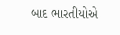બાદ ભારતીયોએ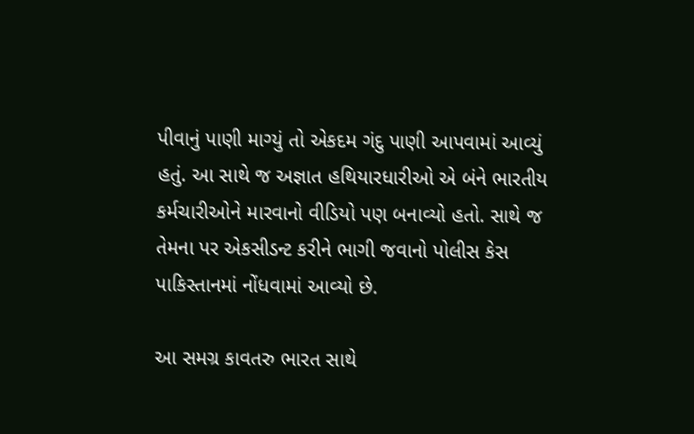પીવાનું પાણી માગ્યું તો એકદમ ગંદુ પાણી આપવામાં આવ્યું હતું. આ સાથે જ અજ્ઞાત હથિયારધારીઓ એ બંને ભારતીય કર્મચારીઓને મારવાનો વીડિયો પણ બનાવ્યો હતો. સાથે જ તેમના પર એકસીડન્ટ કરીને ભાગી જવાનો પોલીસ કેસ પાકિસ્તાનમાં નોંધવામાં આવ્યો છે.

આ સમગ્ર કાવતરુ ભારત સાથે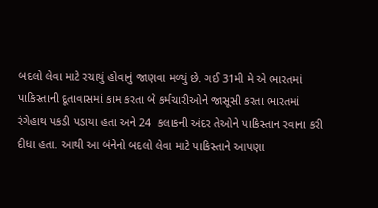બદલો લેવા માટે રચાયું હોવાનું જાણવા મળ્યું છે. ગઈ 31મી મે એ ભારતમાં પાકિસ્તાની દૂતાવાસમાં કામ કરતા બે કર્મચારીઓને જાસૂસી કરતા ભારતમાં રંગેહાથ પકડી પડાયા હતા અને 24  કલાકની અંદર તેઓને પાકિસ્તાન રવાના કરી દીધા હતા. આથી આ બંનેનો બદલો લેવા માટે પાકિસ્તાને આપણા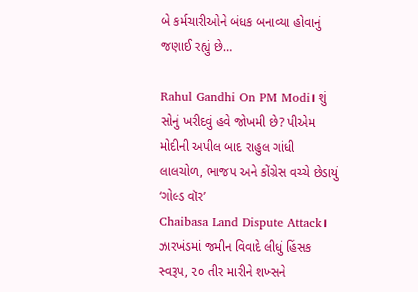બે કર્મચારીઓને બંધક બનાવ્યા હોવાનું જણાઈ રહ્યું છે…

Rahul Gandhi On PM Modi। શું સોનું ખરીદવું હવે જોખમી છે? પીએમ મોદીની અપીલ બાદ રાહુલ ગાંધી લાલચોળ, ભાજપ અને કોંગ્રેસ વચ્ચે છેડાયું ‘ગોલ્ડ વૉર’
Chaibasa Land Dispute Attack। ઝારખંડમાં જમીન વિવાદે લીધું હિંસક સ્વરૂપ, ૨૦ તીર મારીને શખ્સને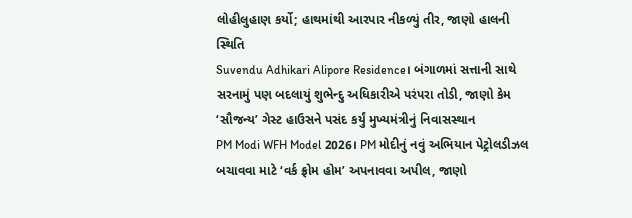લોહીલુહાણ કર્યો; હાથમાંથી આરપાર નીકળ્યું તીર, જાણો હાલની સ્થિતિ
Suvendu Adhikari Alipore Residence। બંગાળમાં સત્તાની સાથે સરનામું પણ બદલાયું શુભેન્દુ અધિકારીએ પરંપરા તોડી, જાણો કેમ ‘સૌજન્ય’ ગેસ્ટ હાઉસને પસંદ કર્યું મુખ્યમંત્રીનું નિવાસસ્થાન
PM Modi WFH Model 2026। PM મોદીનું નવું અભિયાન પેટ્રોલડીઝલ બચાવવા માટે ‘વર્ક ફ્રોમ હોમ’ અપનાવવા અપીલ, જાણો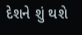દેશને શું થશે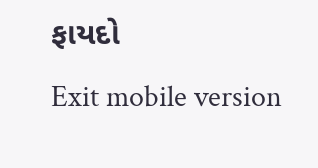ફાયદો
Exit mobile version